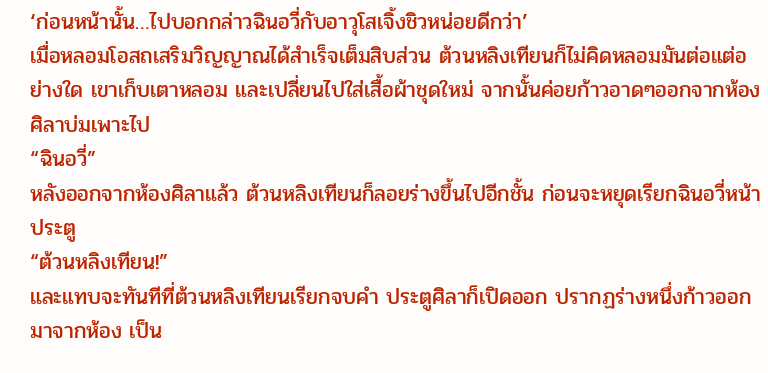‘ก่อนหน้านั้น…ไปบอกกล่าวฉินอวี่กับอาวุโสเจิ้งชิวหน่อยดีกว่า’
เมื่อหลอมโอสถเสริมวิญญาณได้สำเร็จเต็มสิบส่วน ต้วนหลิงเทียนก็ไม่คิดหลอมมันต่อแต่อย่างใด เขาเก็บเตาหลอม และเปลี่ยนไปใส่เสื้อผ้าชุดใหม่ จากนั้นค่อยก้าวอาดๆออกจากห้องศิลาบ่มเพาะไป
“ฉินอวี่”
หลังออกจากห้องศิลาแล้ว ต้วนหลิงเทียนก็ลอยร่างขึ้นไปอีกชั้น ก่อนจะหยุดเรียกฉินอวี่หน้าประตู
“ต้วนหลิงเทียน!”
และแทบจะทันทีที่ต้วนหลิงเทียนเรียกจบคำ ประตูศิลาก็เปิดออก ปรากฏร่างหนึ่งก้าวออกมาจากห้อง เป็น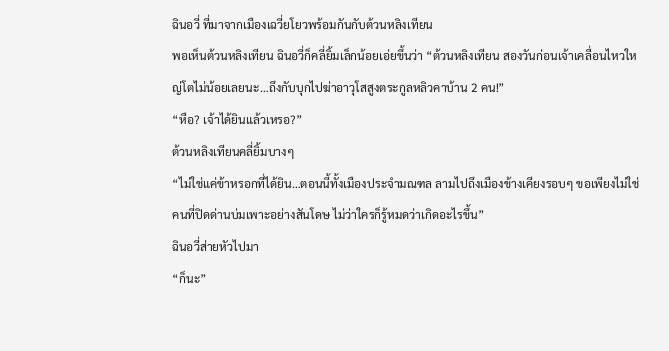ฉินอวี่ ที่มาจากเมืองเฉวี่ยโยวพร้อมกันกับต้วนหลิงเทียน
พอเห็นต้วนหลิงเทียน ฉินอวี่ก็คลี่ยิ้มเล็กน้อยเอ่ยขึ้นว่า “ต้วนหลิงเทียน สองวันก่อนเจ้าเคลื่อนไหวใหญ่โตไม่น้อยเลยนะ…ถึงกับบุกไปฆ่าอาวุโสสูงตระกูลหลิวคาบ้าน 2 คน!”
“หือ? เจ้าได้ยินแล้วเหรอ?”
ต้วนหลิงเทียนคลี่ยิ้มบางๆ
“ไม่ใช่แค่ข้าหรอกที่ได้ยิน…ตอนนี้ทั้งเมืองประจำมณฑล ลามไปถึงเมืองข้างเคียงรอบๆ ขอเพียงไม่ใช่คนที่ปิดด่านบ่มเพาะอย่างสันโดษ ไม่ว่าใครก็รู้หมดว่าเกิดอะไรขึ้น”
ฉินอวี่ส่ายหัวไปมา
“ก็นะ”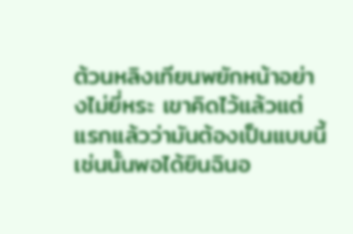ต้วนหลิงเทียนพยักหน้าอย่างไม่ยี่หระ เขาคิดไว้แล้วแต่แรกแล้วว่ามันต้องเป็นแบบนี้ เช่นนั้นพอได้ยินฉินอ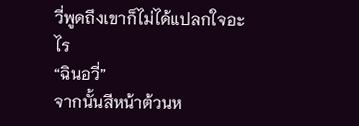วี่พูดถึงเขาก็ไม่ได้แปลกใจอะไร
“ฉินอวี่”
จากนั้นสีหน้าต้วนห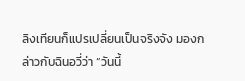ลิงเทียนก็แปรเปลี่ยนเป็นจริงจัง มองกล่าวกับฉินอวี่ว่า “วันนี้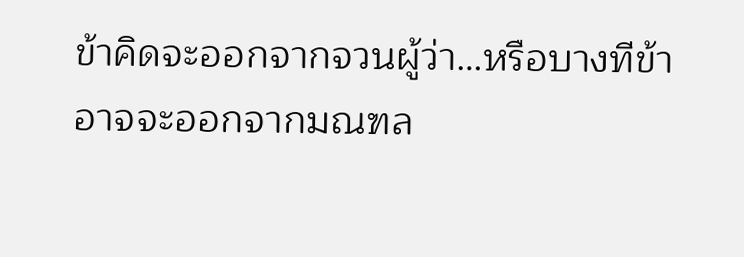ข้าคิดจะออกจากจวนผู้ว่า…หรือบางทีข้าอาจจะออกจากมณฑล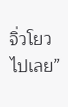จิ่วโยวไปเลย”